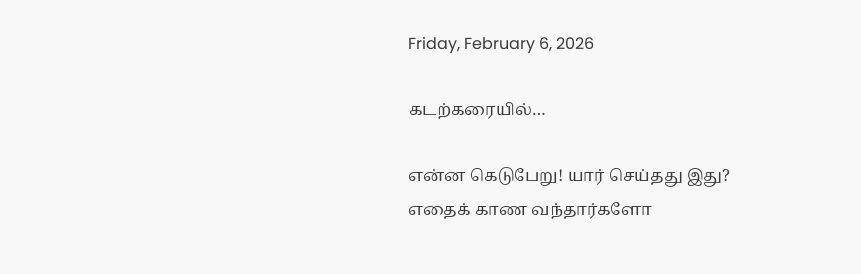Friday, February 6, 2026

கடற்கரையில்…

என்ன கெடுபேறு! யார் செய்தது இது?
எதைக் காண வந்தார்களோ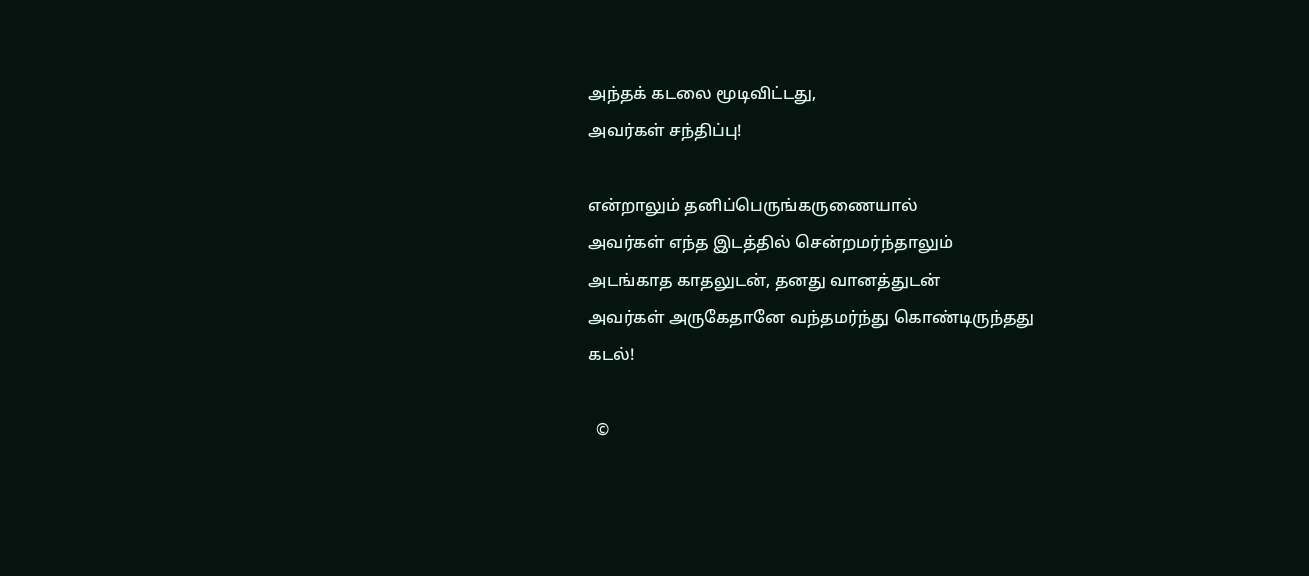அந்தக் கடலை மூடிவிட்டது,
அவர்கள் சந்திப்பு!

என்றாலும் தனிப்பெருங்கருணையால்
அவர்கள் எந்த இடத்தில் சென்றமர்ந்தாலும்
அடங்காத காதலுடன், தனது வானத்துடன்
அவர்கள் அருகேதானே வந்தமர்ந்து கொண்டிருந்தது
கடல்!

  ©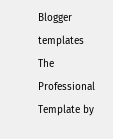Blogger templates The Professional Template by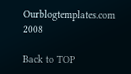Ourblogtemplates.com 2008

Back to TOP